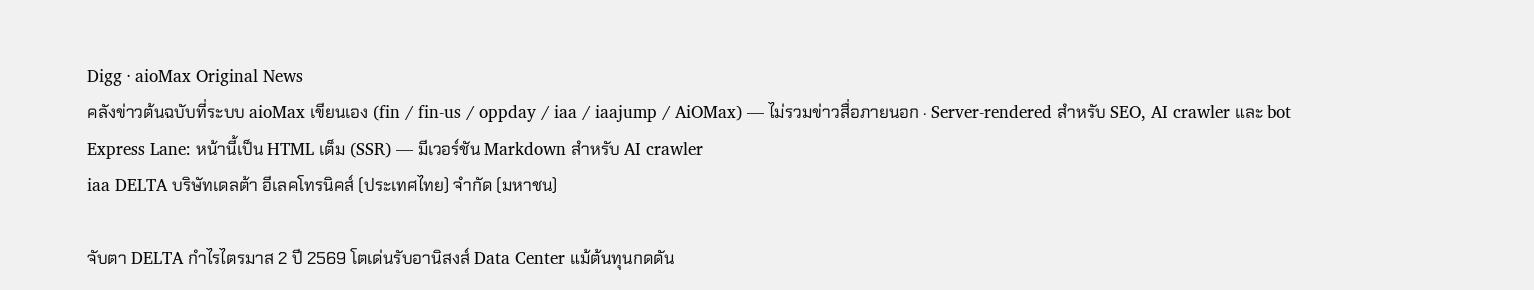Digg · aioMax Original News
คลังข่าวต้นฉบับที่ระบบ aioMax เขียนเอง (fin / fin-us / oppday / iaa / iaajump / AiOMax) — ไม่รวมข่าวสื่อภายนอก · Server-rendered สำหรับ SEO, AI crawler และ bot
Express Lane: หน้านี้เป็น HTML เต็ม (SSR) — มีเวอร์ชัน Markdown สำหรับ AI crawler
iaa DELTA บริษัทเดลต้า อีเลคโทรนิคส์ (ประเทศไทย) จำกัด (มหาชน)

จับตา DELTA กำไรไตรมาส 2 ปี 2569 โตเด่นรับอานิสงส์ Data Center แม้ต้นทุนกดดัน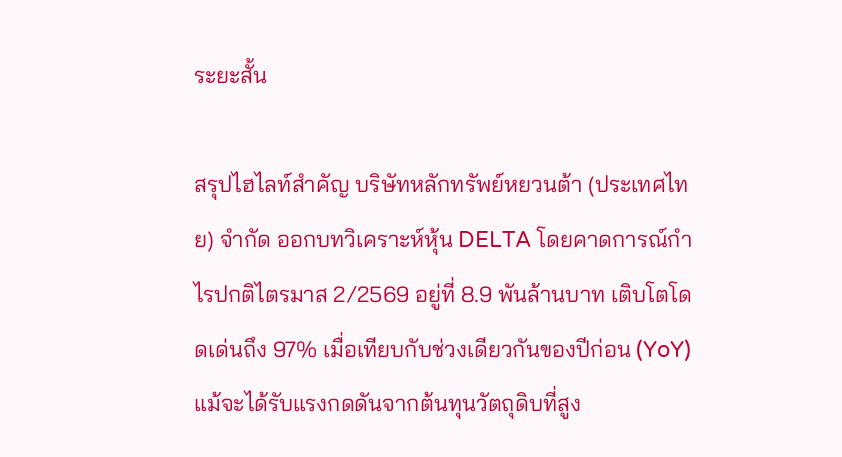ระยะสั้น

สรุปไฮไลท์สำคัญ บริษัทหลักทรัพย์หยวนต้า (ประเทศไทย) จำกัด ออกบทวิเคราะห์หุ้น DELTA โดยคาดการณ์กำไรปกติไตรมาส 2/2569 อยู่ที่ 8.9 พันล้านบาท เติบโตโดดเด่นถึง 97% เมื่อเทียบกับช่วงเดียวกันของปีก่อน (YoY) แม้จะได้รับแรงกดดันจากต้นทุนวัตถุดิบที่สูง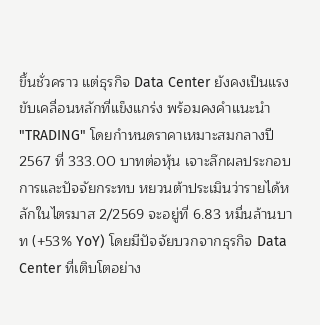ขึ้นชั่วคราว แต่ธุรกิจ Data Center ยังคงเป็นแรงขับเคลื่อนหลักที่แข็งแกร่ง พร้อมคงคำแนะนำ "TRADING" โดยกำหนดราคาเหมาะสมกลางปี 2567 ที่ 333.00 บาทต่อหุ้น เจาะลึกผลประกอบการและปัจจัยกระทบ หยวนต้าประเมินว่ารายได้หลักในไตรมาส 2/2569 จะอยู่ที่ 6.83 หมื่นล้านบาท (+53% YoY) โดยมีปัจจัยบวกจากธุรกิจ Data Center ที่เติบโตอย่าง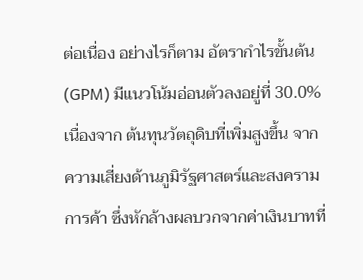ต่อเนื่อง อย่างไรก็ตาม อัตรากำไรขั้นต้น (GPM) มีแนวโน้มอ่อนตัวลงอยู่ที่ 30.0% เนื่องจาก ต้นทุนวัตถุดิบที่เพิ่มสูงขึ้น จากความเสี่ยงด้านภูมิรัฐศาสตร์และสงครามการค้า ซึ่งหักล้างผลบวกจากค่าเงินบาทที่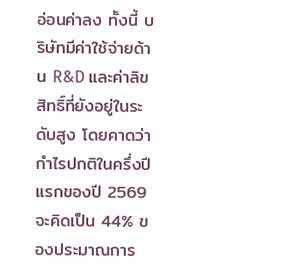อ่อนค่าลง ทั้งนี้ บริษัทมีค่าใช้จ่ายด้าน R&D และค่าลิขสิทธิ์ที่ยังอยู่ในระดับสูง โดยคาดว่ากำไรปกติในครึ่งปีแรกของปี 2569 จะคิดเป็น 44% ของประมาณการ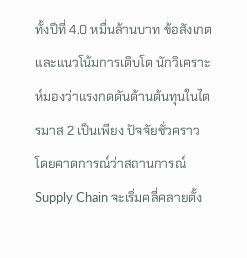ทั้งปีที่ 4.0 หมื่นล้านบาท ข้อสังเกตและแนวโน้มการเติบโต นักวิเคราะห์มองว่าแรงกดดันด้านต้นทุนในไตรมาส 2 เป็นเพียง ปัจจัยชั่วคราว โดยคาดการณ์ว่าสถานการณ์ Supply Chain จะเริ่มคลี่คลายตั้ง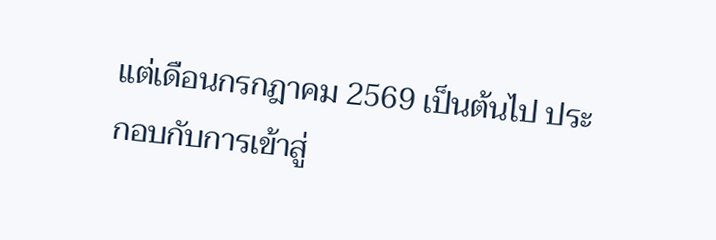แต่เดือนกรกฎาคม 2569 เป็นต้นไป ประกอบกับการเข้าสู่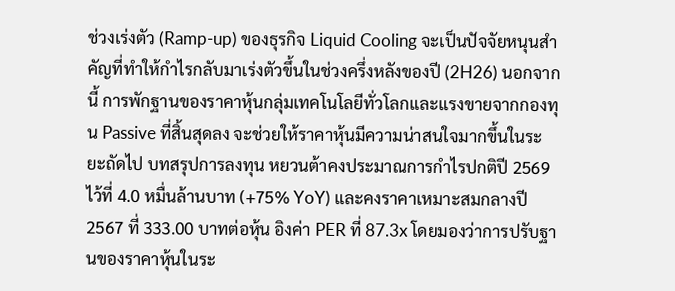ช่วงเร่งตัว (Ramp-up) ของธุรกิจ Liquid Cooling จะเป็นปัจจัยหนุนสำคัญที่ทำให้กำไรกลับมาเร่งตัวขึ้นในช่วงครึ่งหลังของปี (2H26) นอกจากนี้ การพักฐานของราคาหุ้นกลุ่มเทคโนโลยีทั่วโลกและแรงขายจากกองทุน Passive ที่สิ้นสุดลง จะช่วยให้ราคาหุ้นมีความน่าสนใจมากขึ้นในระยะถัดไป บทสรุปการลงทุน หยวนต้าคงประมาณการกำไรปกติปี 2569 ไว้ที่ 4.0 หมื่นล้านบาท (+75% YoY) และคงราคาเหมาะสมกลางปี 2567 ที่ 333.00 บาทต่อหุ้น อิงค่า PER ที่ 87.3x โดยมองว่าการปรับฐานของราคาหุ้นในระ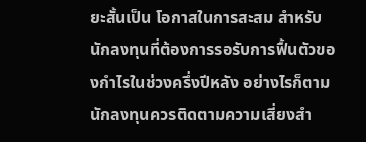ยะสั้นเป็น โอกาสในการสะสม สำหรับนักลงทุนที่ต้องการรอรับการฟื้นตัวของกำไรในช่วงครึ่งปีหลัง อย่างไรก็ตาม นักลงทุนควรติดตามความเสี่ยงสำ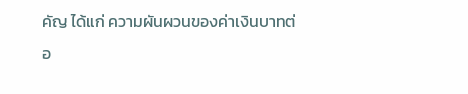คัญ ได้แก่ ความผันผวนของค่าเงินบาทต่อ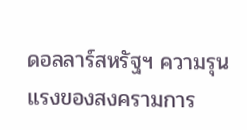ดอลลาร์สหรัฐฯ ความรุนแรงของสงครามการ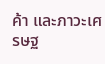ค้า และภาวะเศรษฐ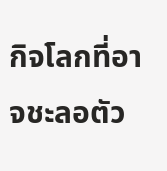กิจโลกที่อาจชะลอตัว